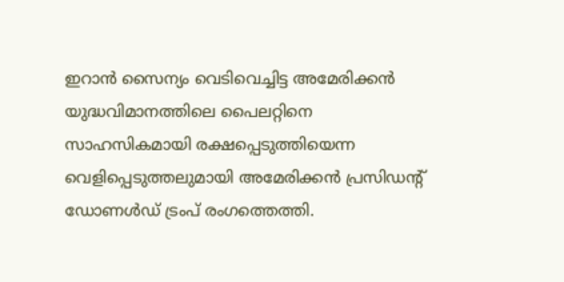ഇറാൻ സൈന്യം വെടിവെച്ചിട്ട അമേരിക്കൻ യുദ്ധവിമാനത്തിലെ പൈലറ്റിനെ സാഹസികമായി രക്ഷപ്പെടുത്തിയെന്ന വെളിപ്പെടുത്തലുമായി അമേരിക്കൻ പ്രസിഡന്റ് ഡോണൾഡ് ട്രംപ് രംഗത്തെത്തി.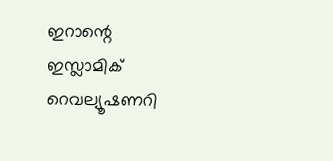ഇറാന്റെ ഇസ്ലാമിക് റെവല്യൂഷണറി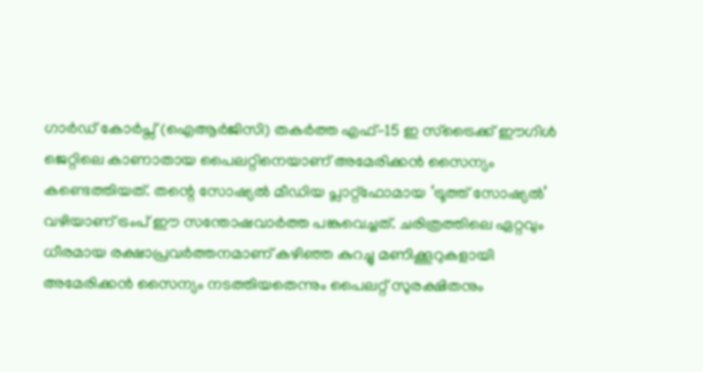ഗാർഡ് കോർപ്സ് (ഐആർജിസി) തകർത്ത എഫ്-15 ഇ സ്ട്രൈക്ക് ഈഗിൾ ജെറ്റിലെ കാണാതായ പൈലറ്റിനെയാണ് അമേരിക്കൻ സൈന്യം കണ്ടെത്തിയത്. തന്റെ സോഷ്യൽ മീഡിയ പ്ലാറ്റ്ഫോമായ ‘ട്രൂത്ത് സോഷ്യൽ’ വഴിയാണ് ട്രംപ് ഈ സന്തോഷവാർത്ത പങ്കുവെച്ചത്. ചരിത്രത്തിലെ ഏറ്റവും ധീരമായ രക്ഷാപ്രവർത്തനമാണ് കഴിഞ്ഞ കുറച്ചു മണിക്കൂറുകളായി അമേരിക്കൻ സൈന്യം നടത്തിയതെന്നും പൈലറ്റ് സുരക്ഷിതനും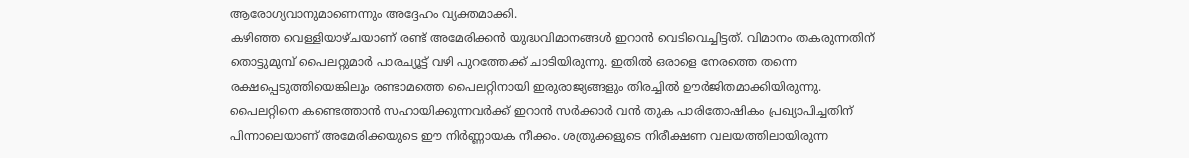ആരോഗ്യവാനുമാണെന്നും അദ്ദേഹം വ്യക്തമാക്കി.
കഴിഞ്ഞ വെള്ളിയാഴ്ചയാണ് രണ്ട് അമേരിക്കൻ യുദ്ധവിമാനങ്ങൾ ഇറാൻ വെടിവെച്ചിട്ടത്. വിമാനം തകരുന്നതിന് തൊട്ടുമുമ്പ് പൈലറ്റുമാർ പാരച്യൂട്ട് വഴി പുറത്തേക്ക് ചാടിയിരുന്നു. ഇതിൽ ഒരാളെ നേരത്തെ തന്നെ രക്ഷപ്പെടുത്തിയെങ്കിലും രണ്ടാമത്തെ പൈലറ്റിനായി ഇരുരാജ്യങ്ങളും തിരച്ചിൽ ഊർജിതമാക്കിയിരുന്നു. പൈലറ്റിനെ കണ്ടെത്താൻ സഹായിക്കുന്നവർക്ക് ഇറാൻ സർക്കാർ വൻ തുക പാരിതോഷികം പ്രഖ്യാപിച്ചതിന് പിന്നാലെയാണ് അമേരിക്കയുടെ ഈ നിർണ്ണായക നീക്കം. ശത്രുക്കളുടെ നിരീക്ഷണ വലയത്തിലായിരുന്ന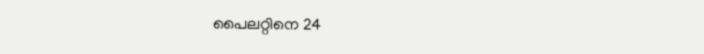പൈലറ്റിനെ 24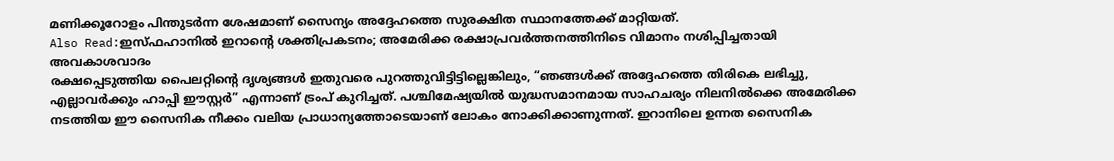മണിക്കൂറോളം പിന്തുടർന്ന ശേഷമാണ് സൈന്യം അദ്ദേഹത്തെ സുരക്ഷിത സ്ഥാനത്തേക്ക് മാറ്റിയത്.
Also Read:ഇസ്ഫഹാനിൽ ഇറാന്റെ ശക്തിപ്രകടനം; അമേരിക്ക രക്ഷാപ്രവർത്തനത്തിനിടെ വിമാനം നശിപ്പിച്ചതായി അവകാശവാദം
രക്ഷപ്പെടുത്തിയ പൈലറ്റിന്റെ ദൃശ്യങ്ങൾ ഇതുവരെ പുറത്തുവിട്ടിട്ടില്ലെങ്കിലും, “ഞങ്ങൾക്ക് അദ്ദേഹത്തെ തിരികെ ലഭിച്ചു, എല്ലാവർക്കും ഹാപ്പി ഈസ്റ്റർ” എന്നാണ് ട്രംപ് കുറിച്ചത്. പശ്ചിമേഷ്യയിൽ യുദ്ധസമാനമായ സാഹചര്യം നിലനിൽക്കെ അമേരിക്ക നടത്തിയ ഈ സൈനിക നീക്കം വലിയ പ്രാധാന്യത്തോടെയാണ് ലോകം നോക്കിക്കാണുന്നത്. ഇറാനിലെ ഉന്നത സൈനിക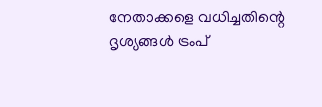നേതാക്കളെ വധിച്ചതിന്റെ ദൃശ്യങ്ങൾ ട്രംപ്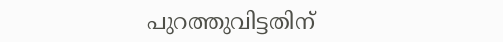പുറത്തുവിട്ടതിന്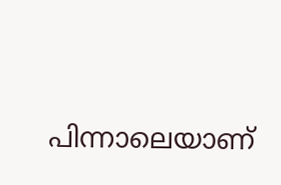പിന്നാലെയാണ്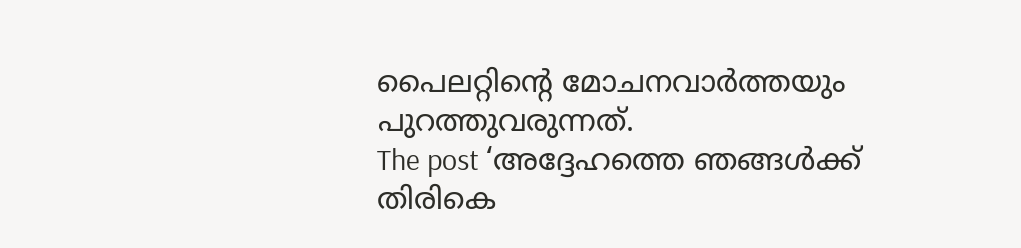പൈലറ്റിന്റെ മോചനവാർത്തയും പുറത്തുവരുന്നത്.
The post ‘അദ്ദേഹത്തെ ഞങ്ങൾക്ക് തിരികെ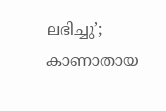ലഭിച്ചു’; കാണാതായ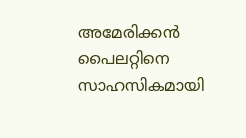അമേരിക്കൻ പൈലറ്റിനെ സാഹസികമായി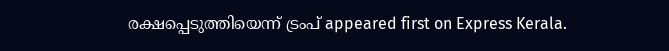രക്ഷപ്പെടുത്തിയെന്ന് ട്രംപ് appeared first on Express Kerala.